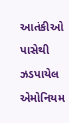આતંકીઓ પાસેથી ઝડપાયેલ એમોનિયમ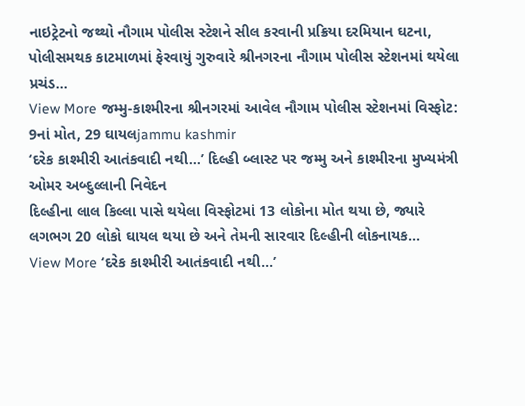નાઇટ્રેટનો જથ્થો નૌગામ પોલીસ સ્ટેશને સીલ કરવાની પ્રક્રિયા દરમિયાન ઘટના, પોલીસમથક કાટમાળમાં ફેરવાયું ગુરુવારે શ્રીનગરના નૌગામ પોલીસ સ્ટેશનમાં થયેલા પ્રચંડ…
View More જમ્મુ-કાશ્મીરના શ્રીનગરમાં આવેલ નૌગામ પોલીસ સ્ટેશનમાં વિસ્ફોટ: 9નાં મોત, 29 ઘાયલjammu kashmir
‘દરેક કાશ્મીરી આતંકવાદી નથી…’ દિલ્હી બ્લાસ્ટ પર જમ્મુ અને કાશ્મીરના મુખ્યમંત્રી ઓમર અબ્દુલ્લાની નિવેદન
દિલ્હીના લાલ કિલ્લા પાસે થયેલા વિસ્ફોટમાં 13 લોકોના મોત થયા છે, જ્યારે લગભગ 20 લોકો ઘાયલ થયા છે અને તેમની સારવાર દિલ્હીની લોકનાયક…
View More ‘દરેક કાશ્મીરી આતંકવાદી નથી…’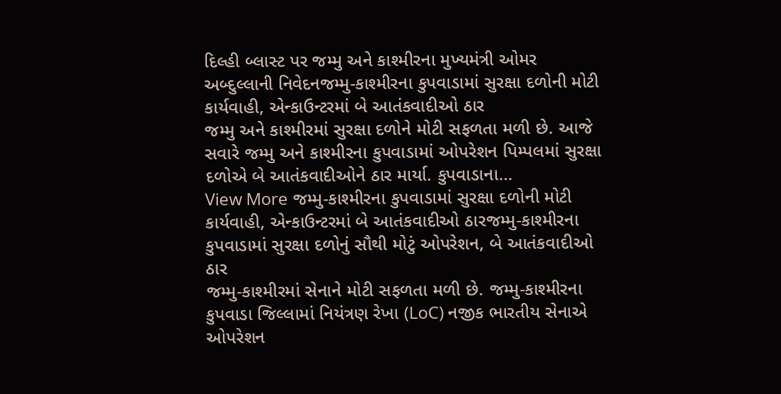દિલ્હી બ્લાસ્ટ પર જમ્મુ અને કાશ્મીરના મુખ્યમંત્રી ઓમર અબ્દુલ્લાની નિવેદનજમ્મુ-કાશ્મીરના કુપવાડામાં સુરક્ષા દળોની મોટી કાર્યવાહી, એન્કાઉન્ટરમાં બે આતંકવાદીઓ ઠાર
જમ્મુ અને કાશ્મીરમાં સુરક્ષા દળોને મોટી સફળતા મળી છે. આજે સવારે જમ્મુ અને કાશ્મીરના કુપવાડામાં ઓપરેશન પિમ્પલમાં સુરક્ષા દળોએ બે આતંકવાદીઓને ઠાર માર્યા. કુપવાડાના…
View More જમ્મુ-કાશ્મીરના કુપવાડામાં સુરક્ષા દળોની મોટી કાર્યવાહી, એન્કાઉન્ટરમાં બે આતંકવાદીઓ ઠારજમ્મુ-કાશ્મીરના કુપવાડામાં સુરક્ષા દળોનું સૌથી મોટું ઓપરેશન, બે આતંકવાદીઓ ઠાર
જમ્મુ-કાશ્મીરમાં સેનાને મોટી સફળતા મળી છે. જમ્મુ-કાશ્મીરના કુપવાડા જિલ્લામાં નિયંત્રણ રેખા (LoC) નજીક ભારતીય સેનાએ ઓપરેશન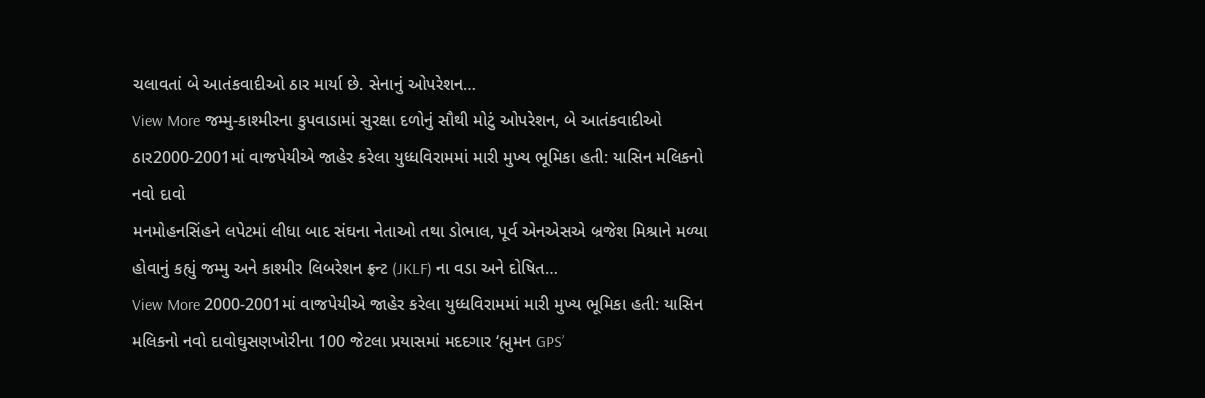ચલાવતાં બે આતંકવાદીઓ ઠાર માર્યા છે. સેનાનું ઓપરેશન…
View More જમ્મુ-કાશ્મીરના કુપવાડામાં સુરક્ષા દળોનું સૌથી મોટું ઓપરેશન, બે આતંકવાદીઓ ઠાર2000-2001માં વાજપેયીએ જાહેર કરેલા યુધ્ધવિરામમાં મારી મુખ્ય ભૂમિકા હતી: યાસિન મલિકનો નવો દાવો
મનમોહનસિંહને લપેટમાં લીધા બાદ સંઘના નેતાઓ તથા ડોભાલ, પૂર્વ એનએસએ બ્રજેશ મિશ્રાને મળ્યા હોવાનું કહ્યું જમ્મુ અને કાશ્મીર લિબરેશન ફ્રન્ટ (JKLF) ના વડા અને દોષિત…
View More 2000-2001માં વાજપેયીએ જાહેર કરેલા યુધ્ધવિરામમાં મારી મુખ્ય ભૂમિકા હતી: યાસિન મલિકનો નવો દાવોઘુસણખોરીના 100 જેટલા પ્રયાસમાં મદદગાર ‘હ્મુમન GPS’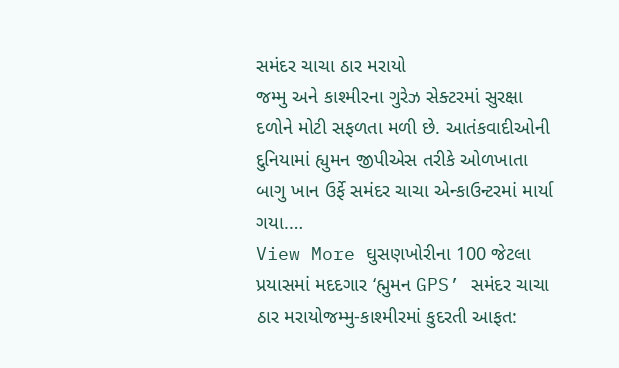સમંદર ચાચા ઠાર મરાયો
જમ્મુ અને કાશ્મીરના ગુરેઝ સેક્ટરમાં સુરક્ષા દળોને મોટી સફળતા મળી છે. આતંકવાદીઓની દુનિયામાં હ્યુમન જીપીએસ તરીકે ઓળખાતા બાગુ ખાન ઉર્ફે સમંદર ચાચા એન્કાઉન્ટરમાં માર્યા ગયા.…
View More ઘુસણખોરીના 100 જેટલા પ્રયાસમાં મદદગાર ‘હ્મુમન GPS’ સમંદર ચાચા ઠાર મરાયોજમ્મુ-કાશ્મીરમાં કુદરતી આફત: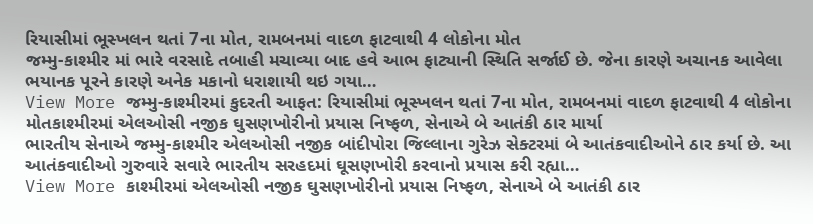રિયાસીમાં ભૂસ્ખલન થતાં 7ના મોત, રામબનમાં વાદળ ફાટવાથી 4 લોકોના મોત
જમ્મુ-કાશ્મીર માં ભારે વરસાદે તબાહી મચાવ્યા બાદ હવે આભ ફાટ્યાની સ્થિતિ સર્જાઈ છે. જેના કારણે અચાનક આવેલા ભયાનક પૂરને કારણે અનેક મકાનો ધરાશાયી થઇ ગયા…
View More જમ્મુ-કાશ્મીરમાં કુદરતી આફત: રિયાસીમાં ભૂસ્ખલન થતાં 7ના મોત, રામબનમાં વાદળ ફાટવાથી 4 લોકોના મોતકાશ્મીરમાં એલઓસી નજીક ઘુસણખોરીનો પ્રયાસ નિષ્ફળ, સેનાએ બે આતંકી ઠાર માર્યા
ભારતીય સેનાએ જમ્મુ-કાશ્મીર એલઓસી નજીક બાંદીપોરા જિલ્લાના ગુરેઝ સેક્ટરમાં બે આતંકવાદીઓને ઠાર કર્યા છે. આ આતંકવાદીઓ ગુરુવારે સવારે ભારતીય સરહદમાં ઘૂસણખોરી કરવાનો પ્રયાસ કરી રહ્યા…
View More કાશ્મીરમાં એલઓસી નજીક ઘુસણખોરીનો પ્રયાસ નિષ્ફળ, સેનાએ બે આતંકી ઠાર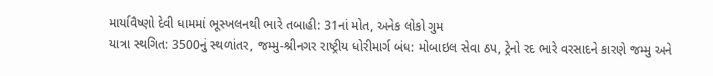માર્યાવૈષ્ણો દેવી ધામમાં ભૂસ્ખલનથી ભારે તબાહી: 31નાં મોત, અનેક લોકો ગુમ
યાત્રા સ્થગિત: 3500નું સ્થળાંતર, જમ્મુ-શ્રીનગર રાષ્ટ્રીય ધોરીમાર્ગ બંધ: મોબાઇલ સેવા ઠપ, ટ્રેનો રદ ભારે વરસાદને કારણે જમ્મુ અને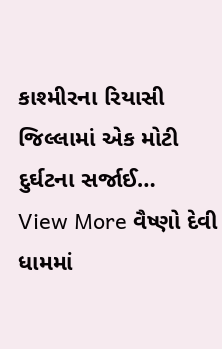કાશ્મીરના રિયાસી જિલ્લામાં એક મોટી દુર્ઘટના સર્જાઈ…
View More વૈષ્ણો દેવી ધામમાં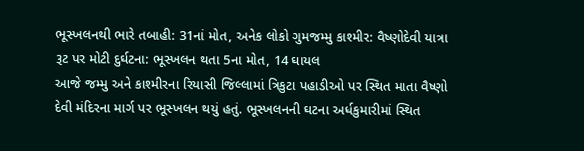ભૂસ્ખલનથી ભારે તબાહી: 31નાં મોત, અનેક લોકો ગુમજમ્મુ કાશ્મીર: વૈષ્ણોદેવી યાત્રા રૂટ પર મોટી દુર્ઘટના: ભૂસ્ખલન થતા 5ના મોત, 14 ઘાયલ
આજે જમ્મુ અને કાશ્મીરના રિયાસી જિલ્લામાં ત્રિકુટા પહાડીઓ પર સ્થિત માતા વૈષ્ણો દેવી મંદિરના માર્ગ પર ભૂસ્ખલન થયું હતું. ભૂસ્ખલનની ઘટના અર્ધકુમારીમાં સ્થિત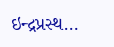ઇન્દ્રપ્રસ્થ…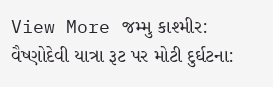View More જમ્મુ કાશ્મીર: વૈષ્ણોદેવી યાત્રા રૂટ પર મોટી દુર્ઘટના: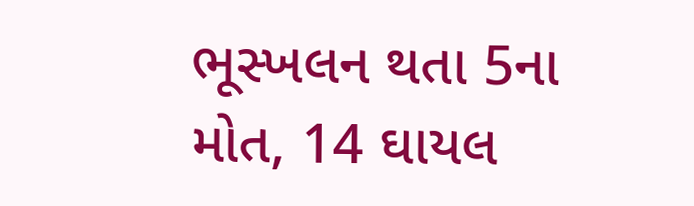ભૂસ્ખલન થતા 5ના મોત, 14 ઘાયલ